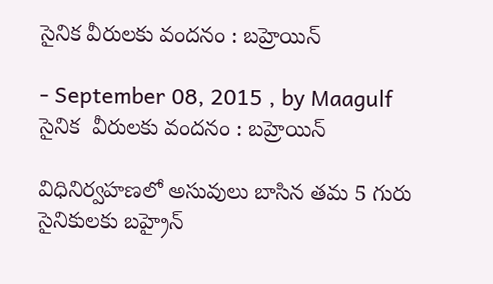సైనిక వీరులకు వందనం : బహ్రెయిన్

- September 08, 2015 , by Maagulf
సైనిక  వీరులకు వందనం : బహ్రెయిన్

విధినిర్వహణలో అసువులు బాసిన తమ 5 గురు  సైనికులకు బహ్రైన్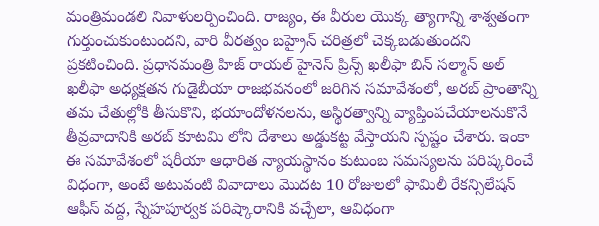మంత్రిమండలి నివాళులర్పించింది. రాజ్యం, ఈ వీరుల యొక్క త్యాగాన్ని శాశ్వతంగా గుర్తుంచుకుంటుందని, వారి వీరత్వం బహ్రైన్ చరిత్రలో చెక్కబడుతుందని ప్రకటించింది. ప్రధానమంత్రి హిజ్ రాయల్ హైనెస్ ప్రిన్స్ ఖలీఫా బిన్ సల్మాన్ అల్ ఖలీఫా అధ్యక్షతన గుడైబీయా రాజభవనంలో జరిగిన సమావేశంలో, అరబ్ ప్రాంతాన్ని తమ చేతుల్లోకి తీసుకొని, భయాందోళనలను, అస్థిరత్వాన్ని వ్యాప్తింపచేయాలనుకొనే తీవ్రవాదానికి అరబ్ కూటమి లోని దేశాలు అడ్డుకట్ట వేస్తాయని స్పష్టం చేశారు. ఇంకా ఈ సమావేశంలో షరీయా ఆధారిత న్యాయస్థానం కుటుంబ సమస్యలను పరిష్కరించే విధంగా, అంటే అటువంటి వివాదాలు మొదట 10 రోజులలో ఫామిలీ రేకన్సిలేషన్ ఆఫీస్ వద్ద, స్నేహపూర్వక పరిష్కారానికి వచ్చేలా, ఆవిధంగా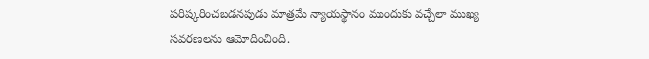పరిష్కరించబడనపుడు మాత్రమే న్యాయస్థానం ముందుకు వచ్చేలా ముఖ్య సవరణలను ఆమోదించింది.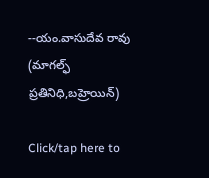--యం.వాసుదేవ రావు (మాగల్ఫ్ ప్రతినిధి,బహ్రెయిన్)

Click/tap here to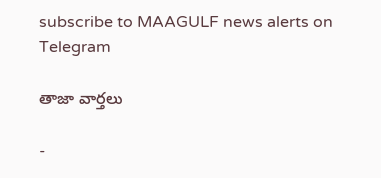subscribe to MAAGULF news alerts on Telegram

తాజా వార్తలు

-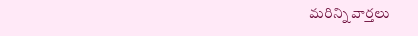మరిన్ని వార్తలు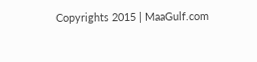Copyrights 2015 | MaaGulf.com